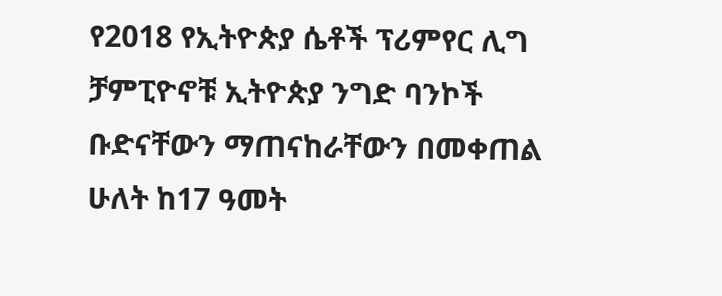የ2018 የኢትዮጵያ ሴቶች ፕሪምየር ሊግ ቻምፒዮኖቹ ኢትዮጵያ ንግድ ባንኮች ቡድናቸውን ማጠናከራቸውን በመቀጠል ሁለት ከ17 ዓመት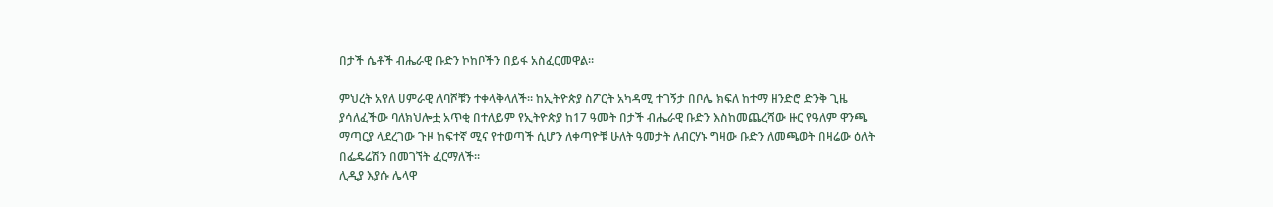በታች ሴቶች ብሔራዊ ቡድን ኮከቦችን በይፋ አስፈርመዋል።

ምህረት አየለ ሀምራዊ ለባሾቹን ተቀላቅላለች። ከኢትዮጵያ ስፖርት አካዳሚ ተገኝታ በቦሌ ክፍለ ከተማ ዘንድሮ ድንቅ ጊዜ ያሳለፈችው ባለክህሎቷ አጥቂ በተለይም የኢትዮጵያ ከ17 ዓመት በታች ብሔራዊ ቡድን እስከመጨረሻው ዙር የዓለም ዋንጫ ማጣርያ ላደረገው ጉዞ ከፍተኛ ሚና የተወጣች ሲሆን ለቀጣዮቹ ሁለት ዓመታት ለብርሃኑ ግዛው ቡድን ለመጫወት በዛሬው ዕለት በፌዴሬሽን በመገኘት ፈርማለች።
ሊዲያ እያሱ ሌላዋ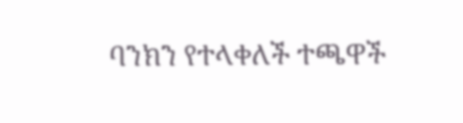ባንክን የተላቀለች ተጫዋች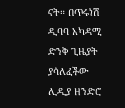ናት። በጥሩነሽ ዲባባ አካዳሚ ድንቅ ጊዜያት ያሳለፈችው ሊዲያ ዘንድሮ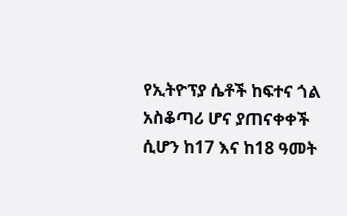የኢትዮፕያ ሴቶች ከፍተና ጎል አስቆጣሪ ሆና ያጠናቀቀች ሲሆን ከ17 እና ከ18 ዓመት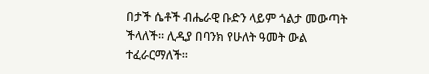በታች ሴቶች ብሔራዊ ቡድን ላይም ጎልታ መውጣት ችላለች። ሊዲያ በባንክ የሁለት ዓመት ውል ተፈራርማለች።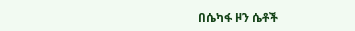በሴካፋ ዞን ሴቶች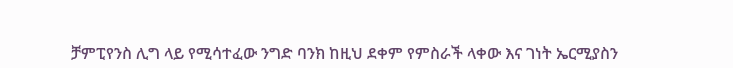ቻምፒየንስ ሊግ ላይ የሚሳተፈው ንግድ ባንክ ከዚህ ደቀም የምስራች ላቀው እና ገነት ኤርሚያስን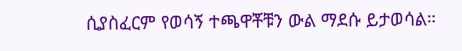ሲያስፈርም የወሳኝ ተጫዋቾቹን ውል ማደሱ ይታወሳል።